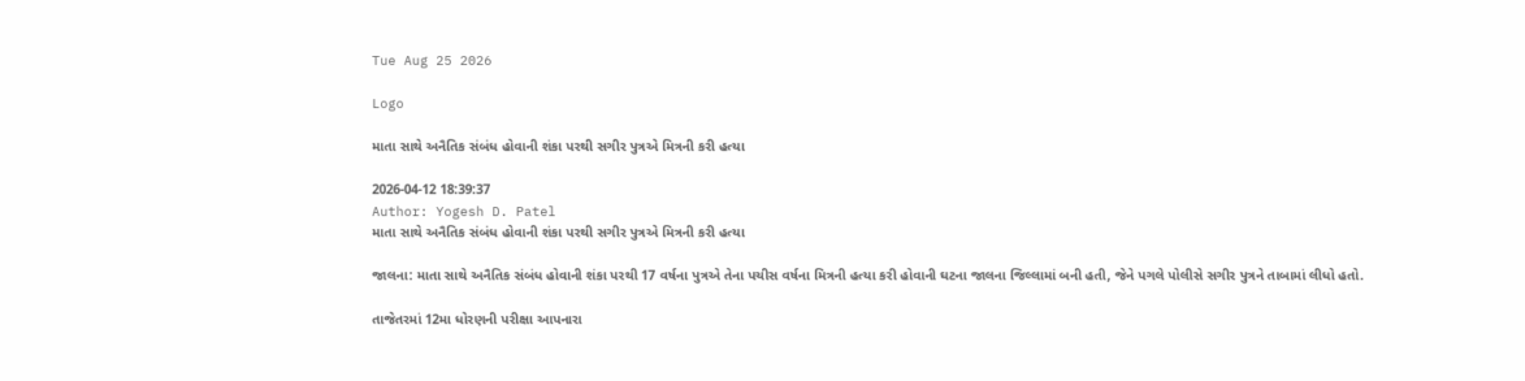Tue Aug 25 2026

Logo

માતા સાથે અનૈતિક સંબંધ હોવાની શંકા પરથી સગીર પુત્રએ મિત્રની કરી હત્યા

2026-04-12 18:39:37
Author: Yogesh D. Patel
માતા સાથે અનૈતિક સંબંધ હોવાની શંકા પરથી સગીર પુત્રએ મિત્રની કરી હત્યા

જાલના: માતા સાથે અનૈતિક સંબંધ હોવાની શંકા પરથી 17 વર્ષના પુત્રએ તેના પચીસ વર્ષના મિત્રની હત્યા કરી હોવાની ઘટના જાલના જિલ્લામાં બની હતી, જેને પગલે પોલીસે સગીર પુત્રને તાબામાં લીધો હતો.

તાજેતરમાં 12મા ધોરણની પરીક્ષા આપનારા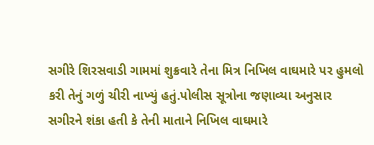સગીરે શિરસવાડી ગામમાં શુક્રવારે તેના મિત્ર નિખિલ વાઘમારે પર હુમલો કરી તેનું ગળું ચીરી નાખ્યું હતું.પોલીસ સૂત્રોના જણાવ્યા અનુસાર સગીરને શંકા હતી કે તેની માતાને નિખિલ વાઘમારે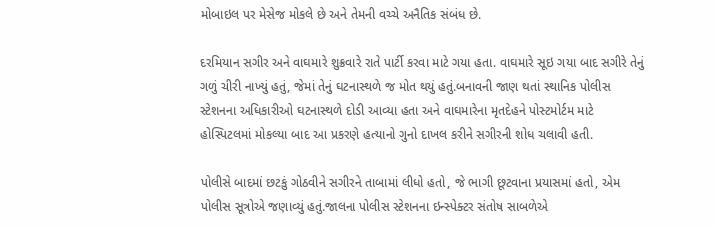મોબાઇલ પર મેસેજ મોકલે છે અને તેમની વચ્ચે અનૈતિક સંબંધ છે.

દરમિયાન સગીર અને વાઘમારે શુક્રવારે રાતે પાર્ટી કરવા માટે ગયા હતા. વાઘમારે સૂઇ ગયા બાદ સગીરે તેનું ગળું ચીરી નાખ્યું હતું, જેમાં તેનું ઘટનાસ્થળે જ મોત થયું હતું.બનાવની જાણ થતાં સ્થાનિક પોલીસ સ્ટેશનના અધિકારીઓ ઘટનાસ્થળે દોડી આવ્યા હતા અને વાઘમારેના મૃતદેહને પોસ્ટમોર્ટમ માટે હોસ્પિટલમાં મોકલ્યા બાદ આ પ્રકરણે હત્યાનો ગુનો દાખલ કરીને સગીરની શોધ ચલાવી હતી.

પોલીસે બાદમાં છટકું ગોઠવીને સગીરને તાબામાં લીધો હતો, જે ભાગી છૂટવાના પ્રયાસમાં હતો, એમ પોલીસ સૂત્રોએ જણાવ્યું હતું.જાલના પોલીસ સ્ટેશનના ઇન્સ્પેક્ટર સંતોષ સાબળેએ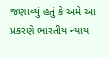જણાવ્યું હતું કે અમે આ પ્રકરણે ભારતીય ન્યાય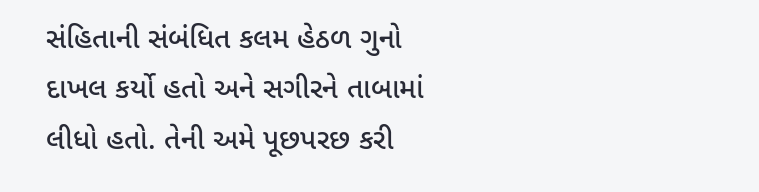સંહિતાની સંબંધિત કલમ હેઠળ ગુનો દાખલ કર્યો હતો અને સગીરને તાબામાં લીધો હતો. તેની અમે પૂછપરછ કરી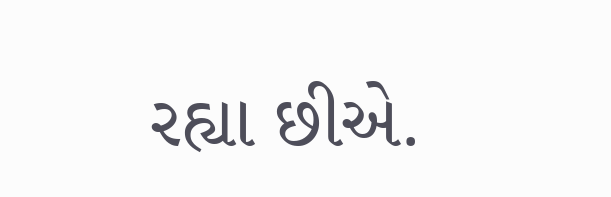રહ્યા છીએ.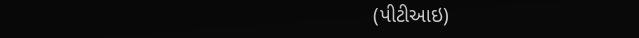(પીટીઆઇ)